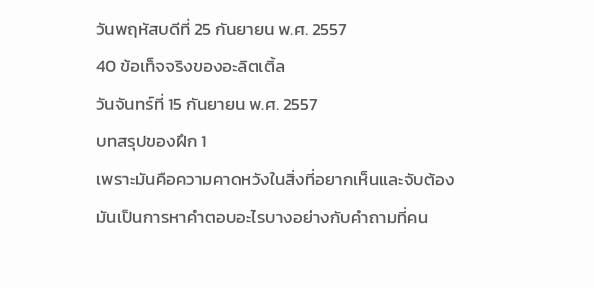วันพฤหัสบดีที่ 25 กันยายน พ.ศ. 2557
40 ข้อเท็จจริงของอะลิตเติ้ล
วันจันทร์ที่ 15 กันยายน พ.ศ. 2557
บทสรุปของฝึก 1
เพราะมันคือความคาดหวังในสิ่งที่อยากเห็นและจับต้อง
มันเป็นการหาคำตอบอะไรบางอย่างกับคำถามที่คน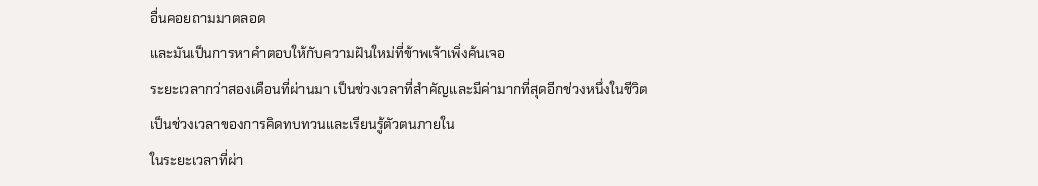อื่นคอยถามมาตลอด
และมันเป็นการหาคำตอบให้กับความฝันใหม่ที่ข้าพเจ้าเพิ่งค้นเจอ
ระยะเวลากว่าสองเดือนที่ผ่านมา เป็นช่วงเวลาที่สำคัญและมีค่ามากที่สุดอีกช่วงหนึ่งในชีวิต
เป็นช่วงเวลาของการคิดทบทวนและเรียนรู้ตัวตนภายใน
ในระยะเวลาที่ผ่า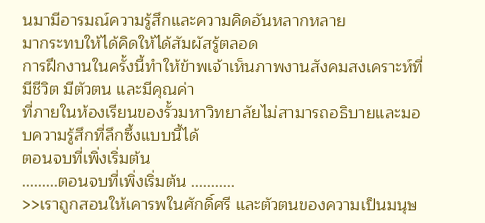นมามีอารมณ์ความรู้สึกและความคิดอันหลากหลาย
มากระทบให้ได้คิดให้ได้สัมผัสรู้ตลอด
การฝึกงานในครั้งนี้ทำให้ข้าพเจ้าเห็นภาพงานสังคมสงเคราะห์ที่มีชีวิต มีตัวตน และมีคุณค่า
ที่ภายในห้องเรียนของรั้วมหาวิทยาลัยไม่สามารถอธิบายและมอบความรู้สึกที่ลึกซึ้งแบบนี้ได้
ตอนจบที่เพิ่งเริ่มต้น
.........ตอนจบที่เพิ่งเริ่มต้น ...........
>>เราถูกสอนให้เคารพในศักดิ์ศรี และตัวตนของความเป็นมนุษ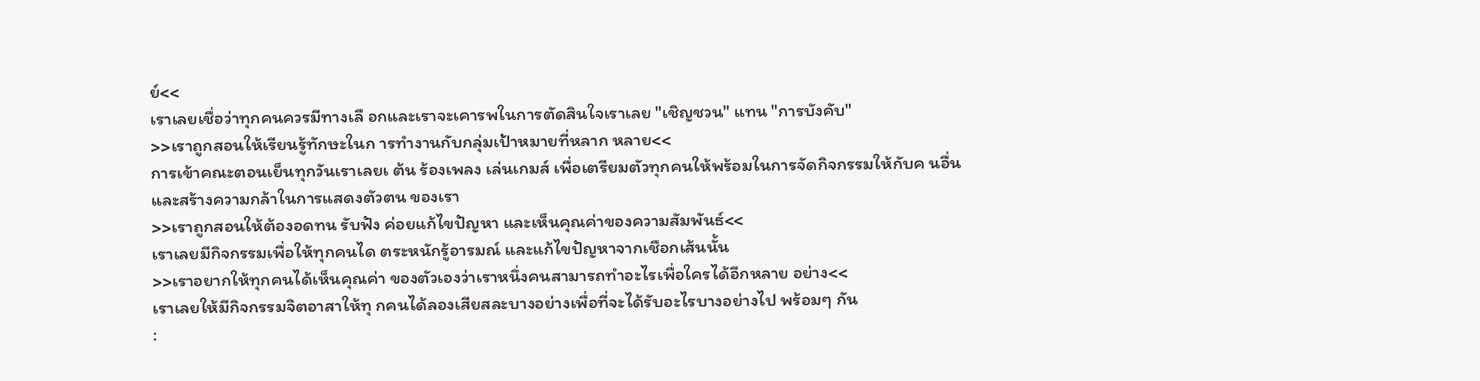ย์<<
เราเลยเชื่อว่าทุกคนควรมีทางเลื อกและเราจะเคารพในการตัดสินใจเราเลย "เชิญชวน" แทน "การบังคับ"
>>เราถูกสอนให้เรียนรู้ทักษะในก ารทำงานกับกลุ่มเป้าหมายที่หลาก หลาย<<
การเข้าคณะตอนเย็นทุกวันเราเลยเ ต้น ร้องเพลง เล่นเกมส์ เพื่อเตรียมตัวทุกคนให้พร้อมในการจัดกิจกรรมให้กับค นอื่น และสร้างความกล้าในการแสดงตัวตน ของเรา
>>เราถูกสอนให้ต้องอดทน รับฟัง ค่อยแก้ไขปัญหา และเห็นคุณค่าของความสัมพันธ์<<
เราเลยมีกิจกรรมเพื่อให้ทุกคนได ตระหนักรู้อารมณ์ และแก้ไขปัญหาจากเชือกเส้นนั้น
>>เราอยากให้ทุกคนได้เห็นคุณค่า ของตัวเองว่าเราหนึ่งคนสามารถทำอะไรเพื่อใครได้อีกหลาย อย่าง<<
เราเลยให้มีกิจกรรมจิตอาสาให้ทุ กคนได้ลองเสียสละบางอย่างเพื่อที่จะได้รับอะไรบางอย่างไป พร้อมๆ กัน
: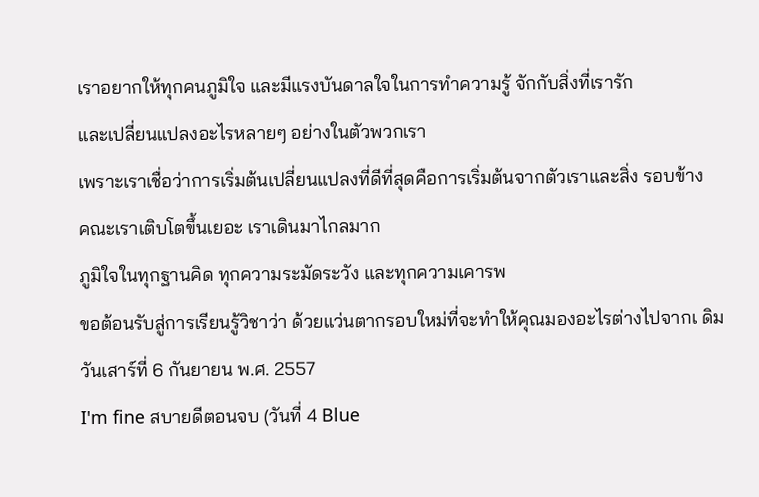เราอยากให้ทุกคนภูมิใจ และมีแรงบันดาลใจในการทำความรู้ จักกับสิ่งที่เรารัก
และเปลี่ยนแปลงอะไรหลายๆ อย่างในตัวพวกเรา
เพราะเราเชื่อว่าการเริ่มต้นเปลี่ยนแปลงที่ดีที่สุดคือการเริ่มต้นจากตัวเราและสิ่ง รอบข้าง
คณะเราเติบโตขึ้นเยอะ เราเดินมาไกลมาก
ภูมิใจในทุกฐานคิด ทุกความระมัดระวัง และทุกความเคารพ
ขอต้อนรับสู่การเรียนรู้วิชาว่า ด้วยแว่นตากรอบใหม่ที่จะทำให้คุณมองอะไรต่างไปจากเ ดิม
วันเสาร์ที่ 6 กันยายน พ.ศ. 2557
I'm fine สบายดีตอนจบ (วันที่ 4 Blue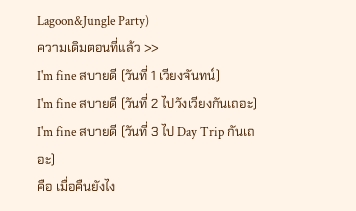Lagoon&Jungle Party)
ความเดิมตอนที่แล้ว >>
I'm fine สบายดี (วันที่ 1 เวียงจันทน์)
I'm fine สบายดี (วันที่ 2 ไปวังเวียงกันเถอะ)
I'm fine สบายดี (วันที่ 3 ไป Day Trip กันเถอะ)
คือ เมื่อคืนยังไง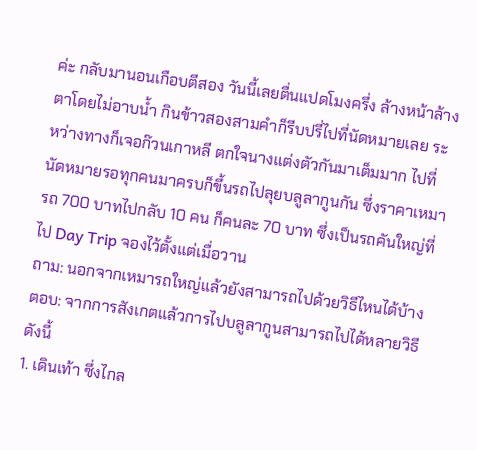ค่ะ กลับมานอนเกือบตีสอง วันนี้เลยตื่นแปดโมงครึ่ง ล้างหน้าล้างตาโดยไม่อาบน้ำ กินข้าวสองสามคำก็รีบปรี่ไปที่นัดหมายเลย ระหว่างทางก็เจอก๊วนเกาหลี ตกใจนางแต่งตัวกันมาเต็มมาก ไปที่นัดหมายรอทุกคนมาครบก็ขึ้นรถไปลุยบลูลากูนกัน ซึ่งราคาเหมารถ 700 บาทไปกลับ 10 คน ก็คนละ 70 บาท ซึ่งเป็นรถคันใหญ่ที่ไป Day Trip จองไว้ตั้งแต่เมื่อวาน
ถาม: นอกจากเหมารถใหญ่แล้วยังสามารถไปด้วยวิธีไหนได้บ้าง
ตอบ: จากการสังเกตแล้วการไปบลูลากูนสามารถไปได้หลายวิธีดังนี้
1. เดินเท้า ซึ่งไกล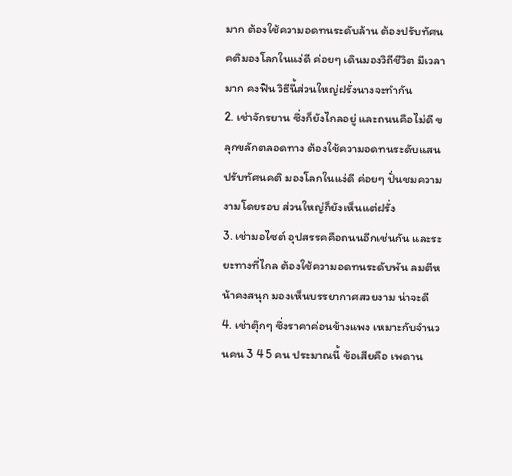มาก ต้องใช้ความอดทนระดับล้าน ต้องปรับทัศนคติมองโลกในแง่ดี ค่อยๆ เดินมองวิถีชีวิต มีเวลามาก คงฟิน วิธีนี้ส่วนใหญ่ฝรั่งนางจะทำกัน
2. เช่าจักรยาน ซึ่งก็ยังไกลอยู่ และถนนคือไม่ดี ขลุกขลักตลอดทาง ต้องใช้ความอดทนระดับแสน ปรับทัศนคติ มองโลกในแง่ดี ค่อยๆ ปั่นชมความงามโดยรอบ ส่วนใหญ่ก็ยังเห็นแต่ฝรั่ง
3. เช่ามอไซต์ อุปสรรคคือถนนอีกเช่นกัน และระยะทางที่ไกล ต้องใช้ความอดทนระดับพัน ลมตีหน้าคงสนุก มองเห็นบรรยากาศสวยงาม น่าจะดี
4. เช่าตุ๊กๆ ซึ่งราคาค่อนข้างแพง เหมาะกับจำนวนคน 3 4 5 คน ประมาณนี้ ข้อเสียคือ เพดาน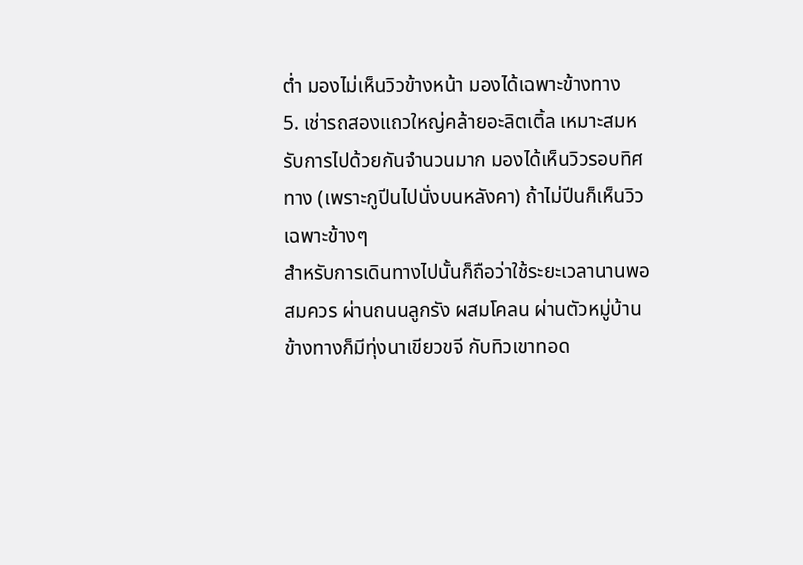ต่ำ มองไม่เห็นวิวข้างหน้า มองได้เฉพาะข้างทาง
5. เช่ารถสองแถวใหญ่คล้ายอะลิตเติ้ล เหมาะสมหรับการไปด้วยกันจำนวนมาก มองได้เห็นวิวรอบทิศทาง (เพราะกูปีนไปนั่งบนหลังคา) ถ้าไม่ปีนก็เห็นวิวเฉพาะข้างๆ
สำหรับการเดินทางไปนั้นก็ถือว่าใช้ระยะเวลานานพอสมควร ผ่านถนนลูกรัง ผสมโคลน ผ่านตัวหมู่บ้าน ข้างทางก็มีทุ่งนาเขียวขจี กับทิวเขาทอด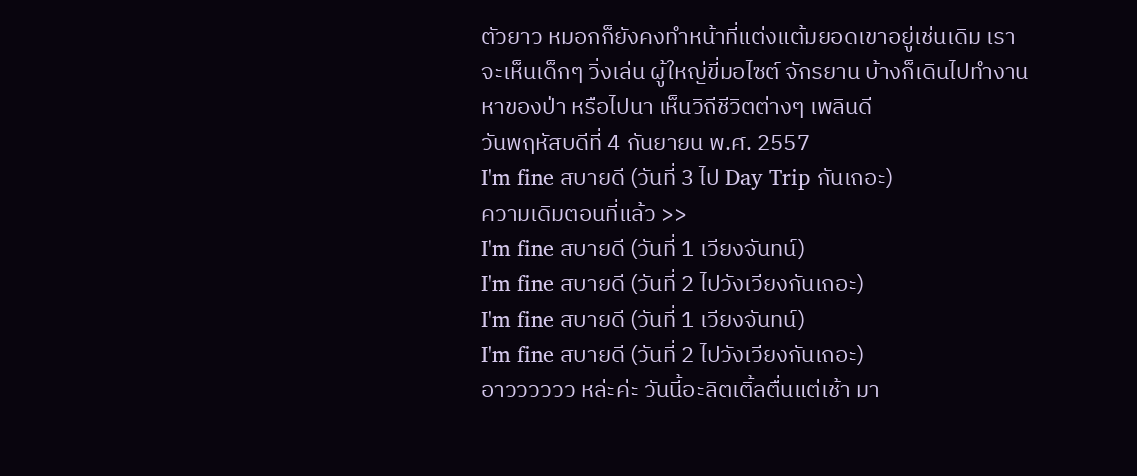ตัวยาว หมอกก็ยังคงทำหน้าที่แต่งแต้มยอดเขาอยู่เช่นเดิม เราจะเห็นเด็กๆ วิ่งเล่น ผู้ใหญ่ขี่มอไซต์ จักรยาน บ้างก็เดินไปทำงาน หาของป่า หรือไปนา เห็นวิถีชีวิตต่างๆ เพลินดี
วันพฤหัสบดีที่ 4 กันยายน พ.ศ. 2557
I'm fine สบายดี (วันที่ 3 ไป Day Trip กันเถอะ)
ความเดิมตอนที่แล้ว >>
I'm fine สบายดี (วันที่ 1 เวียงจันทน์)
I'm fine สบายดี (วันที่ 2 ไปวังเวียงกันเถอะ)
I'm fine สบายดี (วันที่ 1 เวียงจันทน์)
I'm fine สบายดี (วันที่ 2 ไปวังเวียงกันเถอะ)
อาวววววว หล่ะค่ะ วันนี้อะลิตเติ้ลตื่นแต่เช้า มา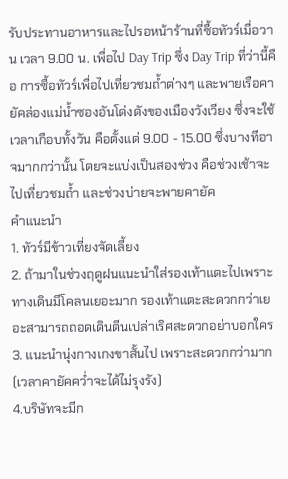รับประทานอาหารและไปรอหน้าร้านที่ซื้อทัวร์เมื่อวาน เวลา 9.00 น. เพื่อไป Day Trip ซึ่ง Day Trip ที่ว่านี้คือ การซื้อทัวร์เพื่อไปเที่ยวชมถ้ำต่างๆ และพายเรือคายัคล่องแม่น้ำซองอันโด่งดังของเมืองวังเวียง ซึ่งจะใช้เวลาเกือบทั้งวัน คือตั้งแต่ 9.00 - 15.00 ซึ่งบางทีอาจมากกว่านั้น โดยจะแบ่งเป็นสองช่วง คือช่วงเช้าจะไปเที่ยวชมถ้ำ และช่วงบ่ายจะพายคายัค
คำแนะนำ
1. ทัวร์มีข้าวเที่ยงจัดเลี้ยง
2. ถ้ามาในช่วงฤดูฝนแนะนำใส่รองเท้าแตะไปเพราะทางเดินมีโคลนเยอะมาก รองเท้าแตะสะดวกกว่าเยอะสามารถถอดเดินตีนเปล่าเริศสะดวกอย่าบอกใคร
3. แนะนำนุ่งกางเกงขาสั้นไป เพราะสะดวกกว่ามาก (เวลาคายัคคว่ำจะได้ไม่รุงรัง)
4.บริษัทจะมีก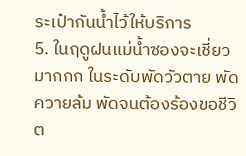ระเป๋ากันน้ำไว้ให้บริการ
5. ในฤดูฝนแม่น้ำซองจะเชี่ยวมากกก ในระดับพัดวัวตาย พัดควายล้ม พัดจนต้องร้องขอชีวิต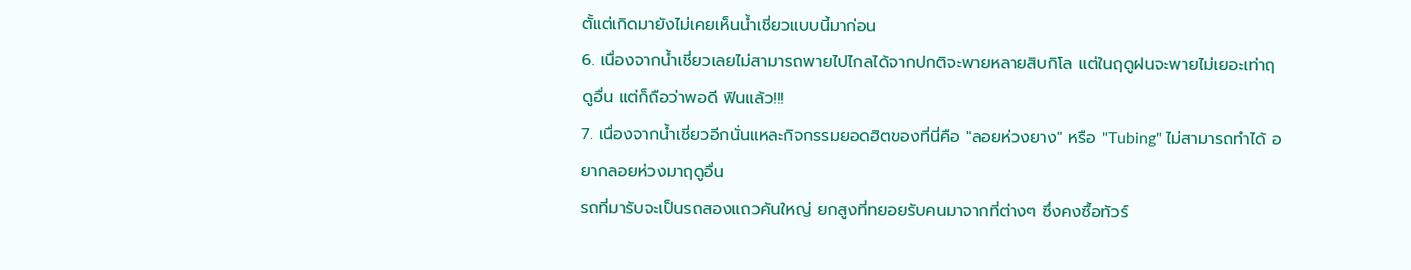ตั้แต่เกิดมายังไม่เคยเห็นน้ำเชี่ยวแบบนี้มาก่อน
6. เนื่องจากน้ำเชี่ยวเลยไม่สามารถพายไปไกลได้จากปกติจะพายหลายสิบกิโล แต่ในฤดูฝนจะพายไม่เยอะเท่าฤดูอื่น แต่ก็ถือว่าพอดี ฟินแล้ว!!!
7. เนื่องจากน้ำเชี่ยวอีกนั่นแหละกิจกรรมยอดฮิตของที่นี่คือ "ลอยห่วงยาง" หรือ "Tubing" ไม่สามารถทำได้ อยากลอยห่วงมาฤดูอื่น
รถที่มารับจะเป็นรถสองแถวคันใหญ่ ยกสูงที่ทยอยรับคนมาจากที่ต่างๆ ซึ่งคงซื้อทัวร์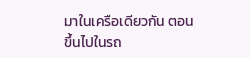มาในเครือเดียวกัน ตอนขึ้นไปในรถ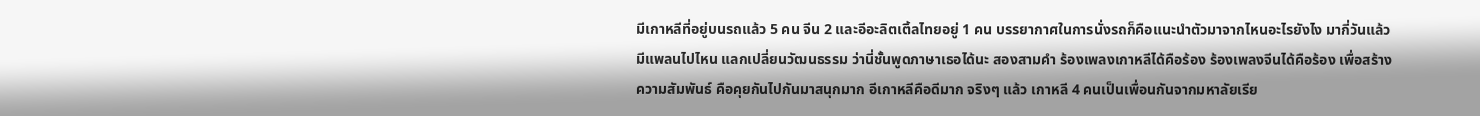มีเกาหลีที่อยู่บนรถแล้ว 5 คน จีน 2 และอีอะลิตเติ้ลไทยอยู่ 1 คน บรรยากาศในการนั่งรถก็คือแนะนำตัวมาจากไหนอะไรยังไง มากี่วันแล้ว มีแพลนไปไหน แลกเปลี่ยนวัฒนธรรม ว่านี่ชั้นพูดภาษาเธอได้นะ สองสามคำ ร้องเพลงเกาหลีได้คือร้อง ร้องเพลงจีนได้คือร้อง เพื่อสร้างความสัมพันธ์ คือคุยกันไปกันมาสนุกมาก อีเกาหลีคือดีมาก จริงๆ แล้ว เกาหลี 4 คนเป็นเพื่อนกันจากมหาลัยเรีย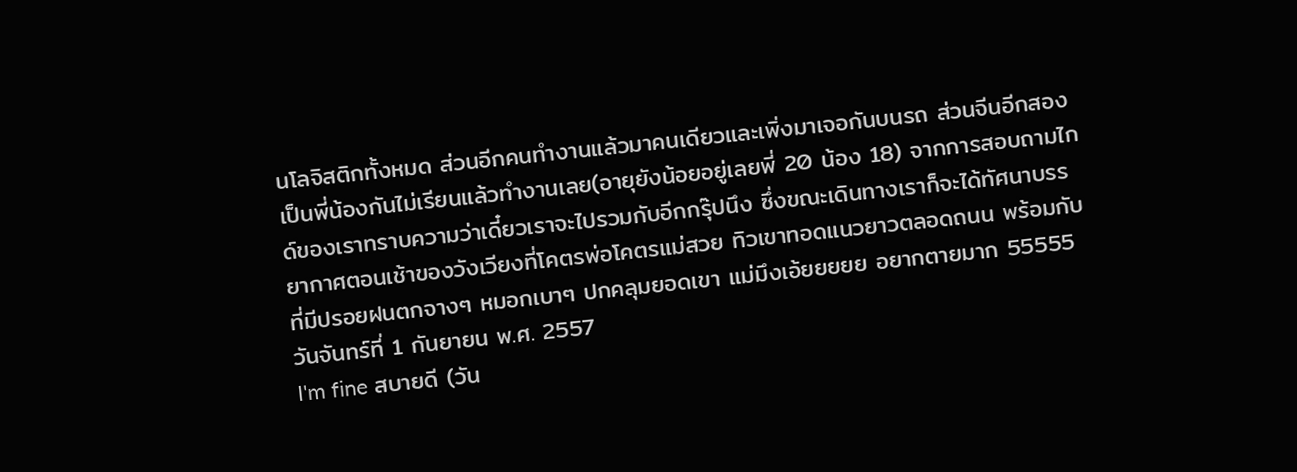นโลจิสติกทั้งหมด ส่วนอีกคนทำงานแล้วมาคนเดียวและเพิ่งมาเจอกันบนรถ ส่วนจีนอีกสองเป็นพี่น้องกันไม่เรียนแล้วทำงานเลย(อายุยังน้อยอยู่เลยพี่ 20 น้อง 18) จากการสอบถามไกด์ของเราทราบความว่าเดี๋ยวเราจะไปรวมกับอีกกรุ๊ปนึง ซึ่งขณะเดินทางเราก็จะได้ทัศนาบรรยากาศตอนเช้าของวังเวียงที่โคตรพ่อโคตรแม่สวย ทิวเขาทอดแนวยาวตลอดถนน พร้อมกับที่มีปรอยฝนตกจางๆ หมอกเบาๆ ปกคลุมยอดเขา แม่มึงเอ้ยยยยย อยากตายมาก 55555
วันจันทร์ที่ 1 กันยายน พ.ศ. 2557
I'm fine สบายดี (วัน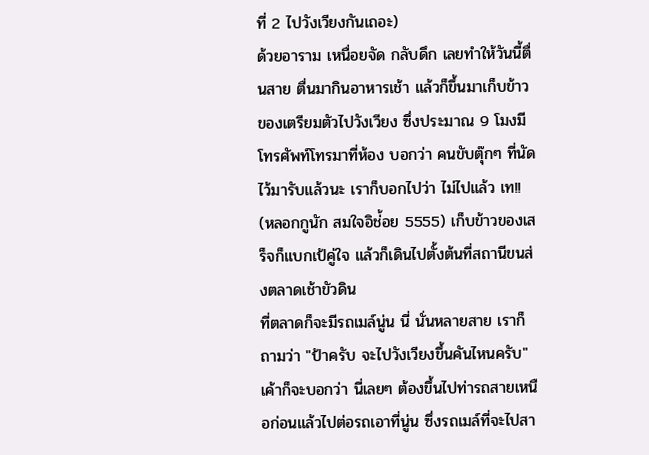ที่ 2 ไปวังเวียงกันเถอะ)
ด้วยอาราม เหนื่อยจัด กลับดึก เลยทำให้วันนี้ตื่นสาย ตื่นมากินอาหารเช้า แล้วก็ขึ้นมาเก็บข้าวของเตรียมตัวไปวังเวียง ซึ่งประมาณ 9 โมงมีโทรศัพท์โทรมาที่ห้อง บอกว่า คนขับตุ๊กๆ ที่นัดไว้มารับแล้วนะ เราก็บอกไปว่า ไม่ไปแล้ว เท!! (หลอกกูนัก สมใจอิช่้อย 5555) เก็บข้าวของเสร็จก็แบกเป้คู่ใจ แล้วก็เดินไปตั้งต้นที่สถานีขนส่งตลาดเช้าขัวดิน
ที่ตลาดก็จะมีรถเมล์นู่น นี่ นั่นหลายสาย เราก็ถามว่า "ป้าครับ จะไปวังเวียงขึ้นคันไหนครับ" เค้าก็จะบอกว่า นี่เลยๆ ต้องขึ้นไปท่ารถสายเหนือก่อนแล้วไปต่อรถเอาที่นู่น ซึ่งรถเมล์ที่จะไปสา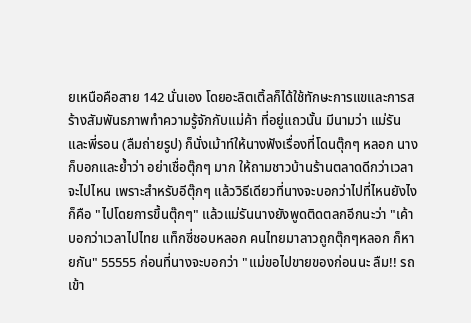ยเหนือคือสาย 142 นั่นเอง โดยอะลิตเติ้ลก็ได้ใช้ทักษะการแขและการสร้างสัมพันธภาพทำความรู้จักกับแม่ค้า ที่อยู่แถวนั้น มีนามว่า แม่รัน และพี่รอน (ลืมถ่ายรูป) ก็นั่งเม้าท์ให้นางฟังเรื่องที่โดนตุ๊กๆ หลอก นางก็บอกและย้ำว่า อย่าเชื่อตุ๊กๆ มาก ให้ถามชาวบ้านร้านตลาดดีกว่าเวลาจะไปไหน เพราะสำหรับอีตุ๊กๆ แล้ววิธีเดียวที่นางจะบอกว่าไปที่ไหนยังไงก็คือ "ไปโดยการขึ้นตุ๊กๆ" แล้วแม่รันนางยังพูดติดตลกอีกนะว่า "เค้าบอกว่าเวลาไปไทย แท็กซี่ชอบหลอก คนไทยมาลาวถูกตุ๊กๆหลอก ก็หายกัน" 55555 ก่อนที่นางจะบอกว่า "แม่ขอไปขายของก่อนนะ ลืม!! รถเข้า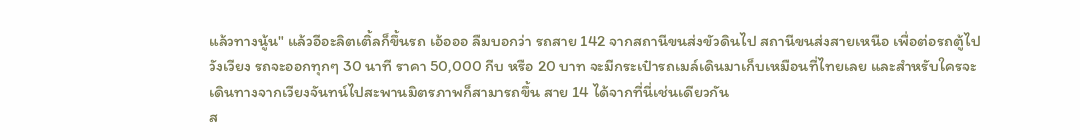แล้วทางนู้น" แล้วอีอะลิตเติ้ลก็ขึ้นรถ เอ้อออ ลืมบอกว่า รถสาย 142 จากสถานีขนส่งขัวดินไป สถานีขนส่งสายเหนือ เพื่อต่อรถตู้ไปวังเวียง รถจะออกทุกๆ 30 นาที ราคา 50,000 กีบ หรือ 20 บาท จะมีกระเป๋ารถเมล์เดินมาเก็บเหมือนที่ไทยเลย และสำหรับใครจะเดินทางจากเวียงจันทน์ไปสะพานมิตรภาพก็สามารถขึ้น สาย 14 ได้จากที่นี่เช่นเดียวกัน
ส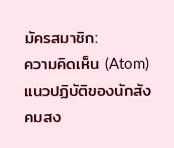มัครสมาชิก:
ความคิดเห็น (Atom)
แนวปฏิบัติของนักสังคมสง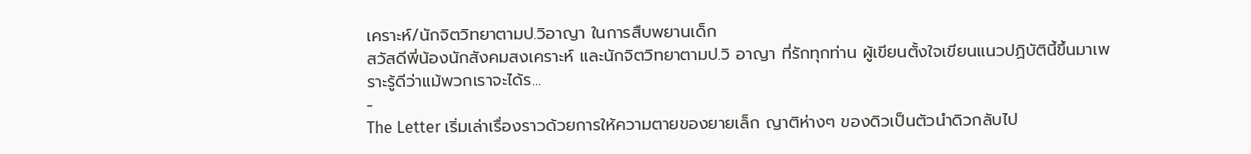เคราะห์/นักจิตวิทยาตามป.วิอาญา ในการสืบพยานเด็ก
สวัสดีพี่น้องนักสังคมสงเคราะห์ และนักจิตวิทยาตามป.วิ อาญา ที่รักทุกท่าน ผู้เขียนตั้งใจเขียนแนวปฏิบัตินี้ขึ้นมาเพราะรู้ดีว่าแม้พวกเราจะได้ร...
-
The Letter เริ่มเล่าเรื่องราวด้วยการให้ความตายของยายเล็ก ญาติห่างๆ ของดิวเป็นตัวนำดิวกลับไป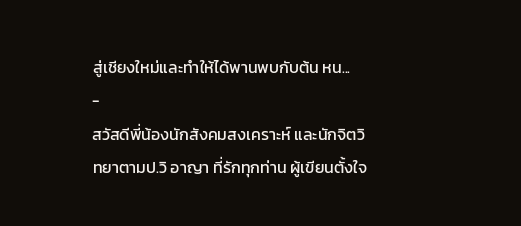สู่เชียงใหม่และทำให้ได้พานพบกับต้น หน...
-
สวัสดีพี่น้องนักสังคมสงเคราะห์ และนักจิตวิทยาตามป.วิ อาญา ที่รักทุกท่าน ผู้เขียนตั้งใจ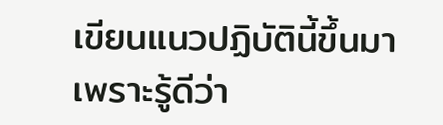เขียนแนวปฏิบัตินี้ขึ้นมาเพราะรู้ดีว่า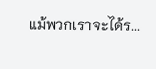แม้พวกเราจะได้ร...